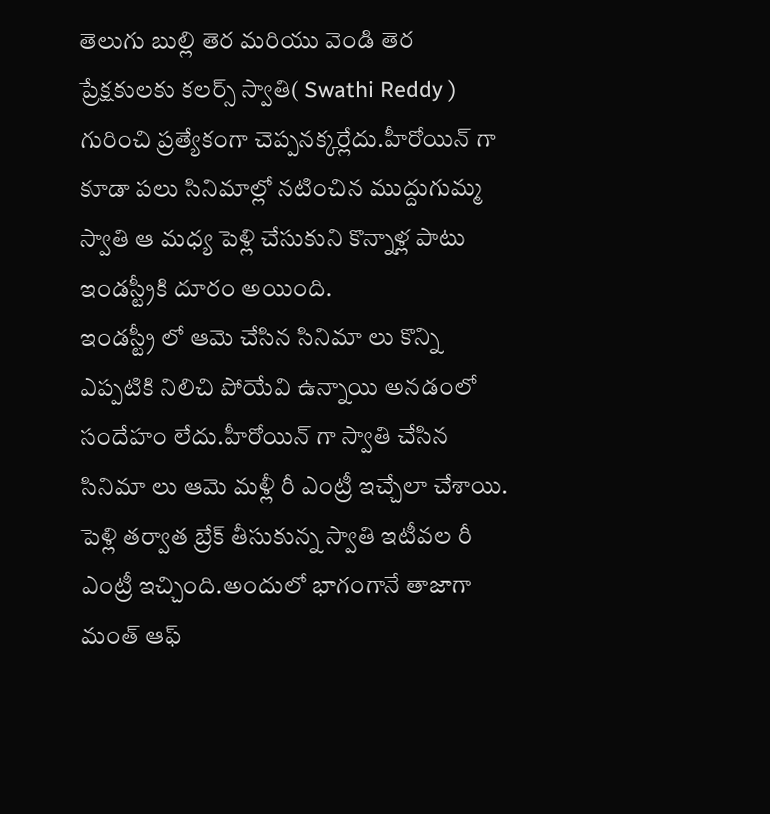తెలుగు బుల్లి తెర మరియు వెండి తెర ప్రేక్షకులకు కలర్స్ స్వాతి( Swathi Reddy ) గురించి ప్రత్యేకంగా చెప్పనక్కర్లేదు.హీరోయిన్ గా కూడా పలు సినిమాల్లో నటించిన ముద్దుగుమ్మ స్వాతి ఆ మధ్య పెళ్లి చేసుకుని కొన్నాళ్ల పాటు ఇండస్ట్రీకి దూరం అయింది.
ఇండస్ట్రీ లో ఆమె చేసిన సినిమా లు కొన్ని ఎప్పటికి నిలిచి పోయేవి ఉన్నాయి అనడంలో సందేహం లేదు.హీరోయిన్ గా స్వాతి చేసిన సినిమా లు ఆమె మళ్లీ రీ ఎంట్రీ ఇచ్చేలా చేశాయి.
పెళ్లి తర్వాత బ్రేక్ తీసుకున్న స్వాతి ఇటీవల రీ ఎంట్రీ ఇచ్చింది.అందులో భాగంగానే తాజాగా మంత్ ఆఫ్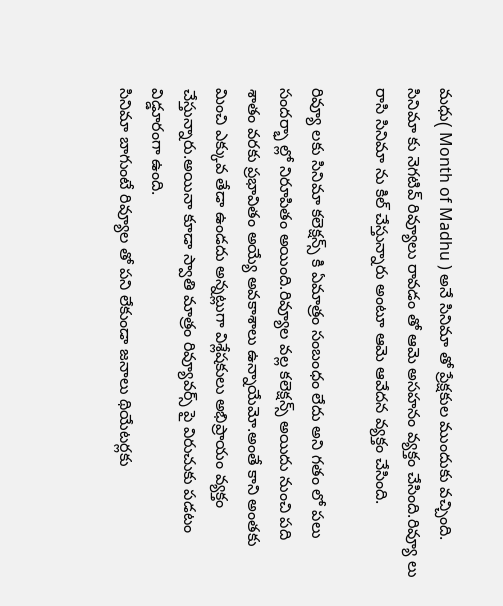మధు( Month of Madhu ) అనే సినిమా తో ప్రేక్షకుల ముందుకు వచ్చింది.
సినిమా కు నెగటివ్ రివ్యూలు రావడం తో ఆమె అసహనం వ్యక్తం చేసింది.రివ్యూ లు రాసి సినిమా ను కిల్ చేస్తున్నారు అంటూ ఆమె ఆవేదన వ్యక్తం చేసింది.

రివ్యూ లకు సినిమా కలెక్షన్స్ కి ఏమాత్రం సంబంధం లేదు అని గతం లో పలు సందర్భా ల్లో నిరూపితం అయింది.రివ్యూల వల్ల కలెక్షన్స్ అయిదు నుంచి పది శాతం వరకు ప్రభావితం అయ్యే అవకాశాలు ఉన్నాయేమో.అంతే కాని అంతకు మించి ఎక్కువ తేడా ఉండదు అన్నట్లుగా విశ్లేషకులు అభిప్రాయం వ్యక్తం చేస్తున్నారు.అయినా కూడా స్వాతి మాత్రం రివ్యూవర్స్ పై విరుచుకు పడటం విడ్డూరంగా ఉంది.
సినిమా బాగుంటే రివ్యూల తో పని లేకుండా జనాలు థియేటర్లకు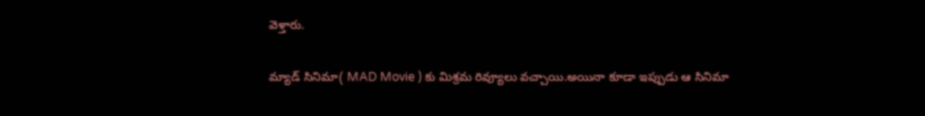వెళ్తారు.

మ్యాడ్ సినిమా( MAD Movie ) కు మిశ్రమ రివ్యూలు వచ్చాయి.అయినా కూడా ఇప్పుడు ఆ సినిమా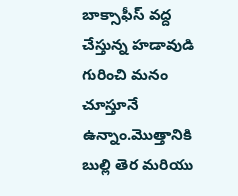బాక్సాఫీస్ వద్ద చేస్తున్న హడావుడి గురించి మనం చూస్తూనే ఉన్నాం.మొత్తానికి బుల్లి తెర మరియు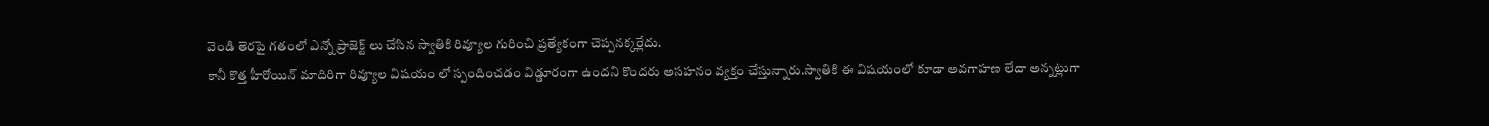వెండి తెరపై గతంలో ఎన్నో ప్రాజెక్ట్ లు చేసిన స్వాతికి రివ్యూల గురించి ప్రత్యేకంగా చెప్పనక్కర్లేదు.
కానీ కొత్త హీరోయిన్ మాదిరిగా రివ్యూల విషయం లో స్పందించడం విడ్డూరంగా ఉందని కొందరు అసహనం వ్యక్తం చేస్తున్నారు.స్వాతికి ఈ విషయంలో కూడా అవగాహణ లేదా అన్నట్లుగా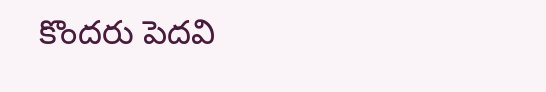కొందరు పెదవి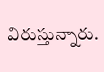విరుస్తున్నారు.